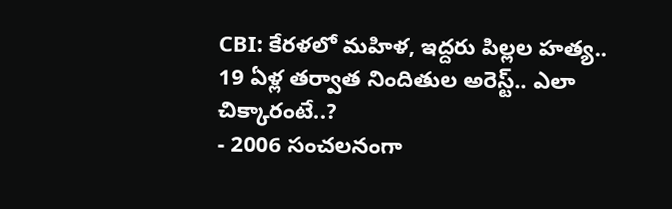CBI: కేరళలో మహిళ, ఇద్దరు పిల్లల హత్య.. 19 ఏళ్ల తర్వాత నిందితుల అరెస్ట్.. ఎలా చిక్కారంటే..?
- 2006 సంచలనంగా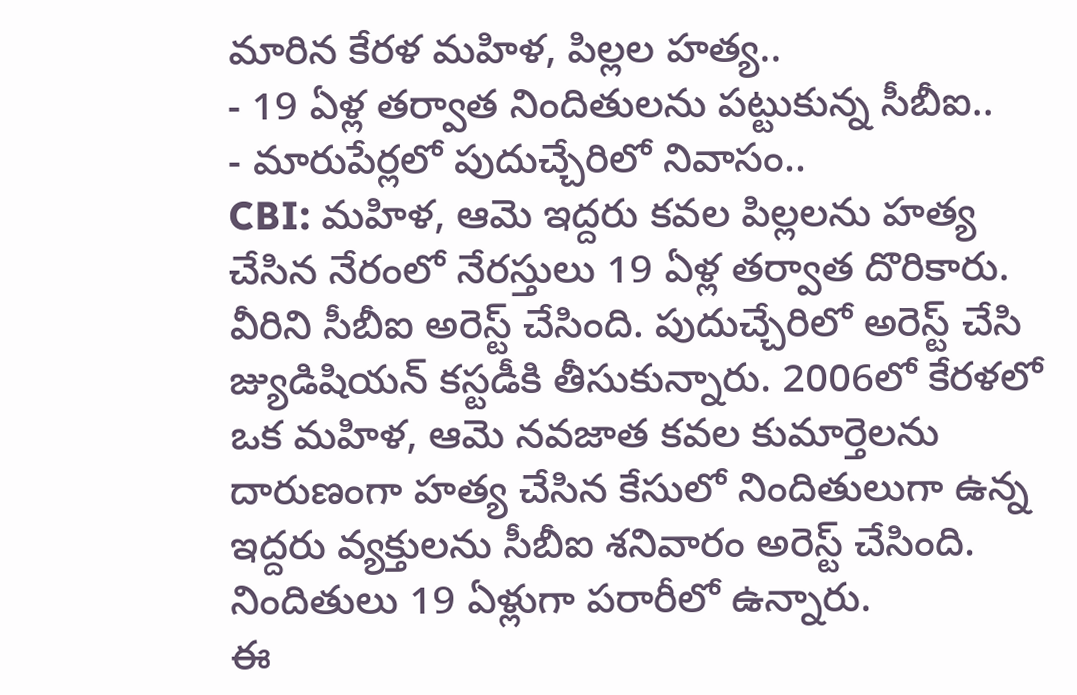మారిన కేరళ మహిళ, పిల్లల హత్య..
- 19 ఏళ్ల తర్వాత నిందితులను పట్టుకున్న సీబీఐ..
- మారుపేర్లలో పుదుచ్చేరిలో నివాసం..
CBI: మహిళ, ఆమె ఇద్దరు కవల పిల్లలను హత్య చేసిన నేరంలో నేరస్తులు 19 ఏళ్ల తర్వాత దొరికారు. వీరిని సీబీఐ అరెస్ట్ చేసింది. పుదుచ్చేరిలో అరెస్ట్ చేసి జ్యుడిషియన్ కస్టడీకి తీసుకున్నారు. 2006లో కేరళలో ఒక మహిళ, ఆమె నవజాత కవల కుమార్తెలను దారుణంగా హత్య చేసిన కేసులో నిందితులుగా ఉన్న ఇద్దరు వ్యక్తులను సీబీఐ శనివారం అరెస్ట్ చేసింది. నిందితులు 19 ఏళ్లుగా పరారీలో ఉన్నారు.
ఈ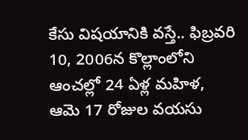కేసు విషయానికి వస్తే.. ఫిబ్రవరి 10, 2006న కొల్లాంలోని ఆంచల్లో 24 ఏళ్ల మహిళ, ఆమె 17 రోజుల వయసు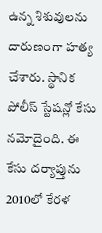ఉన్న శిశువులను దారుణంగా హత్య చేశారు. స్థానిక పోలీస్ స్టేషన్లో కేసు నమోదైంది. ఈ కేసు దర్యాప్తును 2010లో కేరళ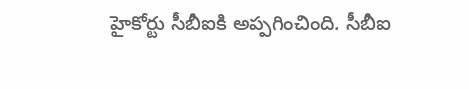హైకోర్టు సీబీఐకి అప్పగించింది. సీబీఐ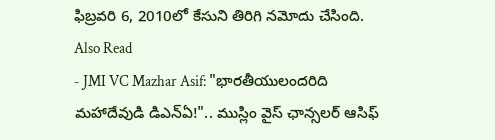ఫిబ్రవరి 6, 2010లో కేసుని తిరిగి నమోదు చేసింది.
Also Read
- JMI VC Mazhar Asif: "భారతీయులందరిది మహాదేవుడి డిఎన్ఏ!".. ముస్లిం వైస్ ఛాన్సలర్ ఆసిఫ్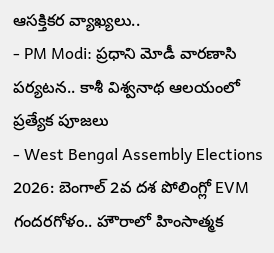ఆసక్తికర వ్యాఖ్యలు..
- PM Modi: ప్రధాని మోడీ వారణాసి పర్యటన.. కాశీ విశ్వనాథ ఆలయంలో ప్రత్యేక పూజలు
- West Bengal Assembly Elections 2026: బెంగాల్ 2వ దశ పోలింగ్లో EVM గందరగోళం.. హౌరాలో హింసాత్మక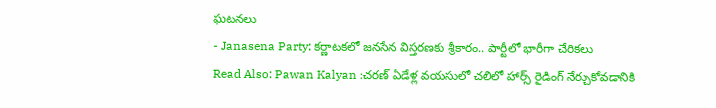ఘటనలు
- Janasena Party: కర్ణాటకలో జనసేన విస్తరణకు శ్రీకారం.. పార్టీలో భారీగా చేరికలు
Read Also: Pawan Kalyan :చరణ్ ఏడేళ్ల వయసులో చలిలో హార్స్ రైడింగ్ నేర్చుకోవడానికి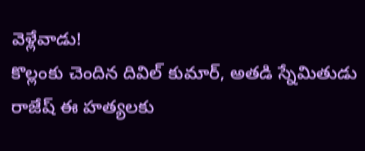వెళ్లేవాడు!
కొల్లంకు చెందిన దివిల్ కుమార్, అతడి స్నేమితుడు రాజేష్ ఈ హత్యలకు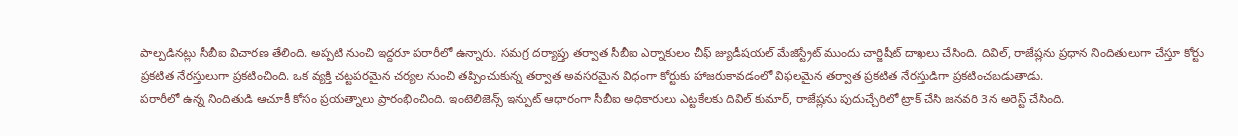పాల్పడినట్లు సీబీఐ విచారణ తేలింది. అప్పటి నుంచి ఇద్దరూ పరారీలో ఉన్నారు. సమగ్ర దర్యాప్తు తర్వాత సీబీఐ ఎర్నాకులం చీఫ్ జ్యుడీషయల్ మేజిస్ట్రేట్ ముందు చార్జిషీట్ దాఖలు చేసింది. దివిల్, రాజేష్లను ప్రధాన నిందితులుగా చేస్తూ కోర్టు ప్రకటిత నేరస్తులుగా ప్రకటించింది. ఒక వ్యక్తి చట్టపరమైన చర్యల నుంచి తప్పించుకున్న తర్వాత అవసరమైన విధంగా కోర్టుకు హాజరుకావడంలో విఫలమైన తర్వాత ప్రకటిత నేరస్తుడిగా ప్రకటించబడుతాడు.
పరారీలో ఉన్న నిందితుడి ఆచూకీ కోసం ప్రయత్నాలు ప్రారంభించింది. ఇంటెలిజెన్స్ ఇన్పుట్ ఆధారంగా సీబీఐ అధికారులు ఎట్టకేలకు దివిల్ కుమార్, రాజేష్లను పుదుచ్చేరిలో ట్రాక్ చేసి జనవరి 3న అరెస్ట్ చేసింది.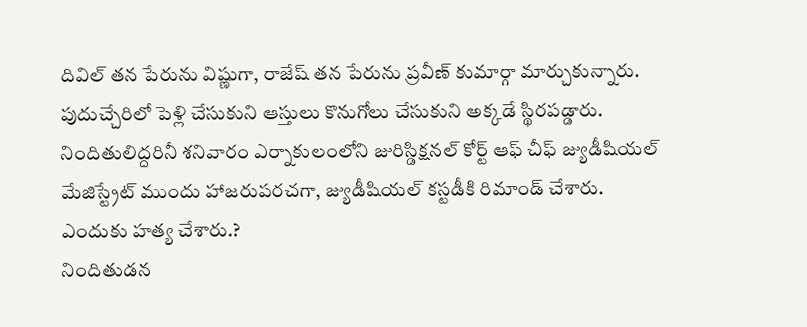దివిల్ తన పేరును విష్ణుగా, రాజేష్ తన పేరును ప్రవీణ్ కుమార్గా మార్చుకున్నారు. పుదుచ్చేరిలో పెళ్లి చేసుకుని ఆస్తులు కొనుగోలు చేసుకుని అక్కడే స్థిరపడ్డారు. నిందితులిద్దరినీ శనివారం ఎర్నాకులంలోని జురిస్డిక్షనల్ కోర్ట్ ఆఫ్ చీఫ్ జ్యుడీషియల్ మేజిస్ట్రేట్ ముందు హాజరుపరచగా, జ్యుడీషియల్ కస్టడీకి రిమాండ్ చేశారు.
ఎందుకు హత్య చేశారు.?
నిందితుడన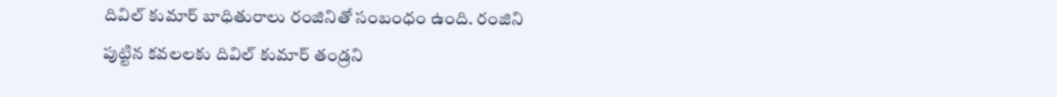దివిల్ కుమార్ బాధితురాలు రంజినితో సంబంధం ఉంది. రంజిని పుట్టిన కవలలకు దివిల్ కుమార్ తండ్రని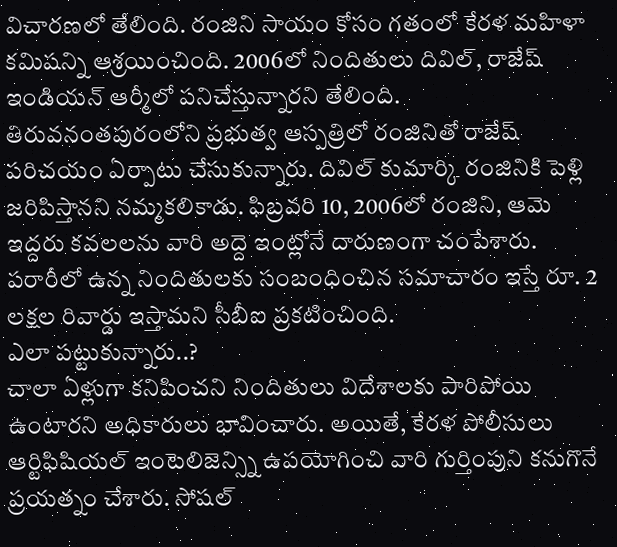విచారణలో తేలింది. రంజిని సాయం కోసం గతంలో కేరళ మహిళా కమిషన్ని ఆశ్రయించింది. 2006లో నిందితులు దివిల్, రాజేష్ ఇండియన్ ఆర్మీలో పనిచేస్తున్నారని తేలింది.
తిరువనంతపురంలోని ప్రభుత్వ ఆస్పత్రిలో రంజినితో రాజేష్ పరిచయం ఏర్పాటు చేసుకున్నారు. దివిల్ కుమార్కి రంజినికి పెళ్లి జరిపిస్తానని నమ్మకలికాడు. ఫిబ్రవరి 10, 2006లో రంజిని, ఆమె ఇద్దరు కవలలను వారి అద్దె ఇంట్లోనే దారుణంగా చంపేశారు. పరారీలో ఉన్న నిందితులకు సంబంధించిన సమాచారం ఇస్తే రూ. 2 లక్షల రివార్డు ఇస్తామని సీబీఐ ప్రకటించింది.
ఎలా పట్టుకున్నారు..?
చాలా ఏళ్లుగా కనిపించని నిందితులు విదేశాలకు పారిపోయి ఉంటారని అధికారులు భావించారు. అయితే, కేరళ పోలీసులు ఆర్టిఫిషియల్ ఇంటెలిజెన్స్ని ఉపయోగించి వారి గుర్తింపుని కనుగొనే ప్రయత్నం చేశారు. సోషల్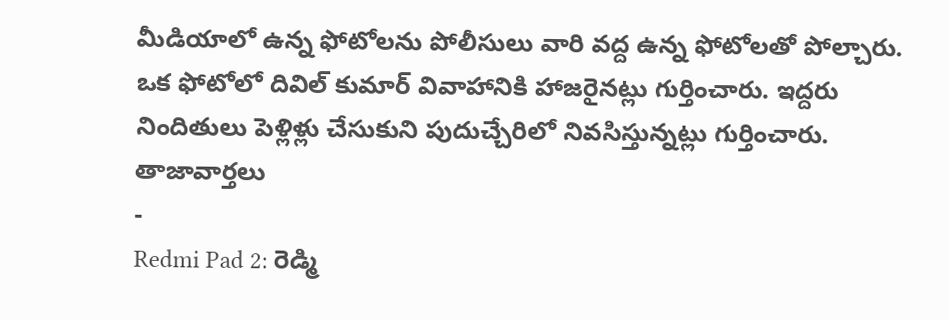మీడియాలో ఉన్న ఫోటోలను పోలీసులు వారి వద్ద ఉన్న ఫోటోలతో పోల్చారు. ఒక ఫోటోలో దివిల్ కుమార్ వివాహానికి హాజరైనట్లు గుర్తించారు. ఇద్దరు నిందితులు పెళ్లిళ్లు చేసుకుని పుదుచ్చేరిలో నివసిస్తున్నట్లు గుర్తించారు.
తాజావార్తలు
-
Redmi Pad 2: రెడ్మి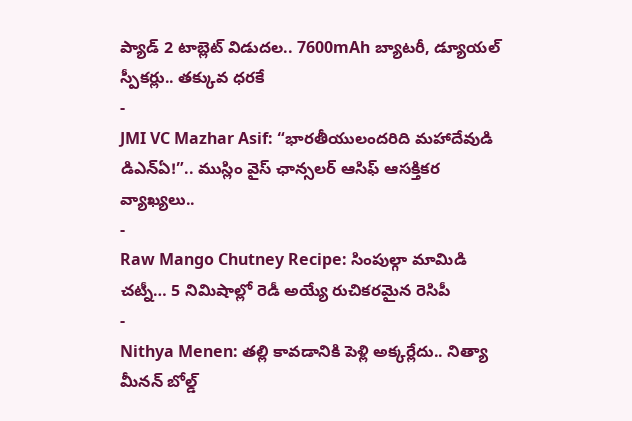ప్యాడ్ 2 టాబ్లెట్ విడుదల.. 7600mAh బ్యాటరీ, డ్యూయల్ స్పీకర్లు.. తక్కువ ధరకే
-
JMI VC Mazhar Asif: “భారతీయులందరిది మహాదేవుడి డిఎన్ఏ!”.. ముస్లిం వైస్ ఛాన్సలర్ ఆసిఫ్ ఆసక్తికర వ్యాఖ్యలు..
-
Raw Mango Chutney Recipe: సింపుల్గా మామిడి చట్నీ… 5 నిమిషాల్లో రెడీ అయ్యే రుచికరమైన రెసిపీ
-
Nithya Menen: తల్లి కావడానికి పెళ్లి అక్కర్లేదు.. నిత్యా మీనన్ బోల్డ్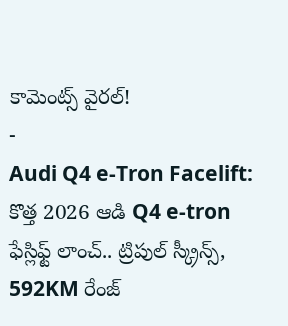కామెంట్స్ వైరల్!
-
Audi Q4 e-Tron Facelift: కొత్త 2026 ఆడి Q4 e-tron ఫేస్లిఫ్ట్ లాంచ్.. ట్రిపుల్ స్క్రీన్స్, 592KM రేంజ్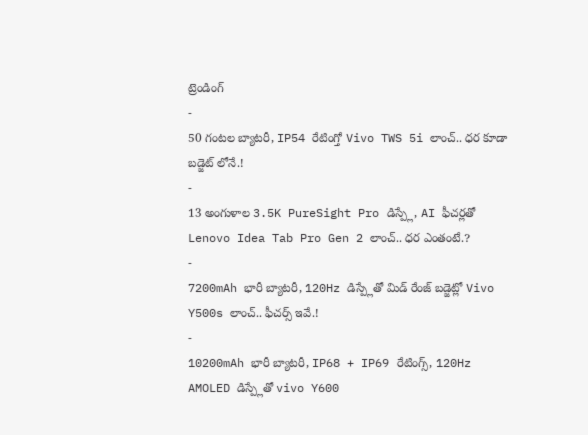ట్రెండింగ్
-
50 గంటల బ్యాటరీ, IP54 రేటింగ్తో Vivo TWS 5i లాంచ్.. ధర కూడా బడ్జెట్ లోనే.!
-
13 అంగుళాల 3.5K PureSight Pro డిస్ప్లే, AI ఫీచర్లతో Lenovo Idea Tab Pro Gen 2 లాంచ్.. ధర ఎంతంటే.?
-
7200mAh భారీ బ్యాటరీ, 120Hz డిస్ప్లేతో మిడ్ రేంజ్ బడ్జెట్లో Vivo Y500s లాంచ్.. ఫీచర్స్ ఇవే.!
-
10200mAh భారీ బ్యాటరీ, IP68 + IP69 రేటింగ్స్, 120Hz AMOLED డిస్ప్లేతో vivo Y600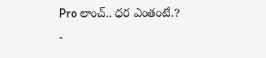Pro లాంచ్.. ధర ఎంతంటే.?
-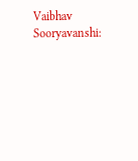Vaibhav Sooryavanshi: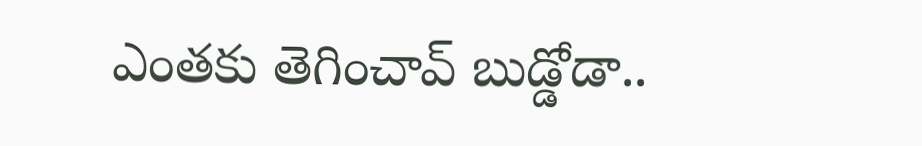ఎంతకు తెగించావ్ బుడ్డోడా..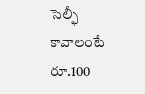సెల్ఫీ కావాలంటే రూ.100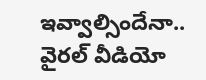ఇవ్వాల్సిందేనా.. వైరల్ వీడియో